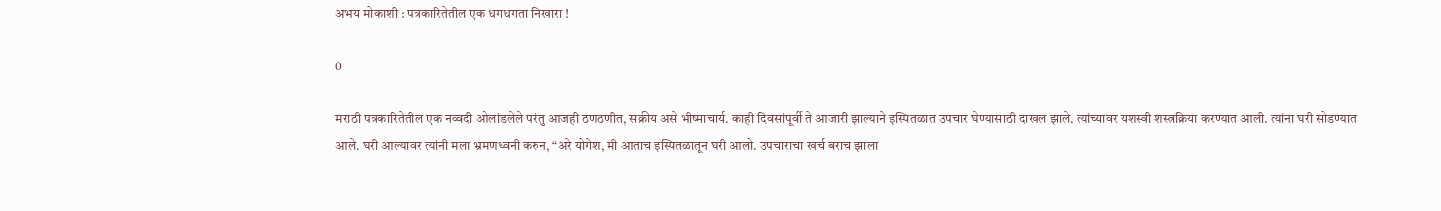अभय मोकाशी : पत्रकारितेतील एक धगधगता निखारा !

0

मराठी पत्रकारितेतील एक नव्वदी ओलांडलेले परंतु आजही ठणठणीत, सक्रीय असे भीष्माचार्य. काही दिवसांपूर्वी ते आजारी झाल्याने इस्पितळात उपचार घेण्यासाठी दाखल झाले. त्यांच्यावर यशस्वी शस्त्रक्रिया करण्यात आली. त्यांना घरी सोडण्यात आले. घरी आल्यावर त्यांनी मला भ्रमणध्वनी करुन, “अरे योगेश, मी आताच इस्पितळातून घरी आलो. उपचाराचा खर्च बराच झाला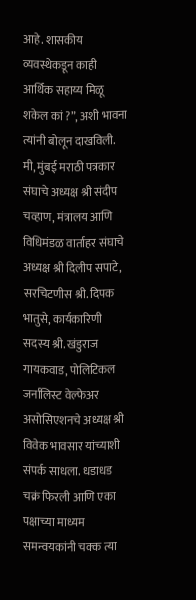आहे. शासकीय व्यवस्थेकडून काही आर्थिक सहाय्य मिळू शकेल कां ?”, अशी भावना त्यांनी बोलून दाखविली. मी, मुंबई मराठी पत्रकार संघाचे अध्यक्ष श्री संदीप चव्हाण, मंत्रालय आणि विधिमंडळ वार्ताहर संघाचे अध्यक्ष श्री दिलीप सपाटे, सरचिटणीस श्री. दिपक भातुसे, कार्यकारिणी सदस्य श्री. खंडुराज गायकवाड, पोलिटिकल जर्नालिस्ट वेल्फेअर असोसिएशनचे अध्यक्ष श्री विवेक भावसार यांच्याशी संपर्क साधला. धडाधड चक्रं फिरली आणि एका पक्षाच्या माध्यम समन्वयकांनी चक्क त्या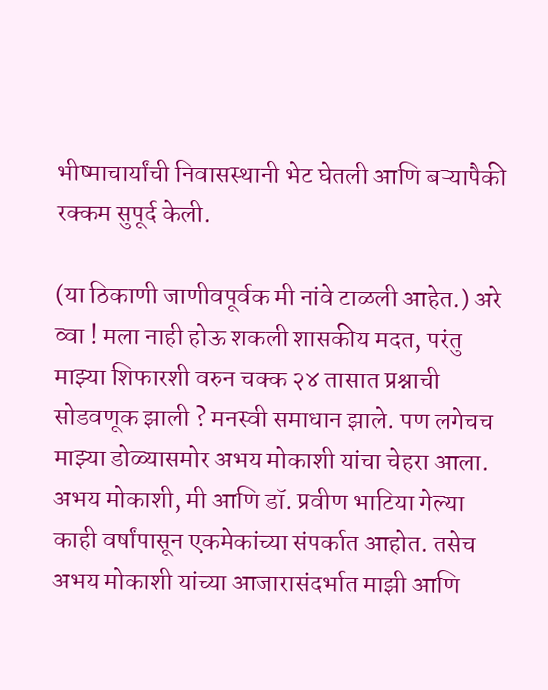भीष्माचार्यांची निवासस्थानी भेट घेतली आणि बऱ्यापैकी रक्कम सुपूर्द केली.

(या ठिकाणी जाणीवपूर्वक मी नांवे टाळली आहेत.) अरे व्वा ! मला नाही होऊ शकली शासकीय मदत, परंतु माझ्या शिफारशी वरुन चक्क २४ तासात प्रश्नाची सोडवणूक झाली ? मनस्वी समाधान झाले. पण लगेचच माझ्या डोळ्यासमोर अभय मोकाशी यांचा चेहरा आला. अभय मोकाशी, मी आणि डॉ. प्रवीण भाटिया गेल्या काही वर्षांपासून एकमेकांच्या संपर्कात आहोत. तसेच अभय मोकाशी यांच्या आजारासंदर्भात माझी आणि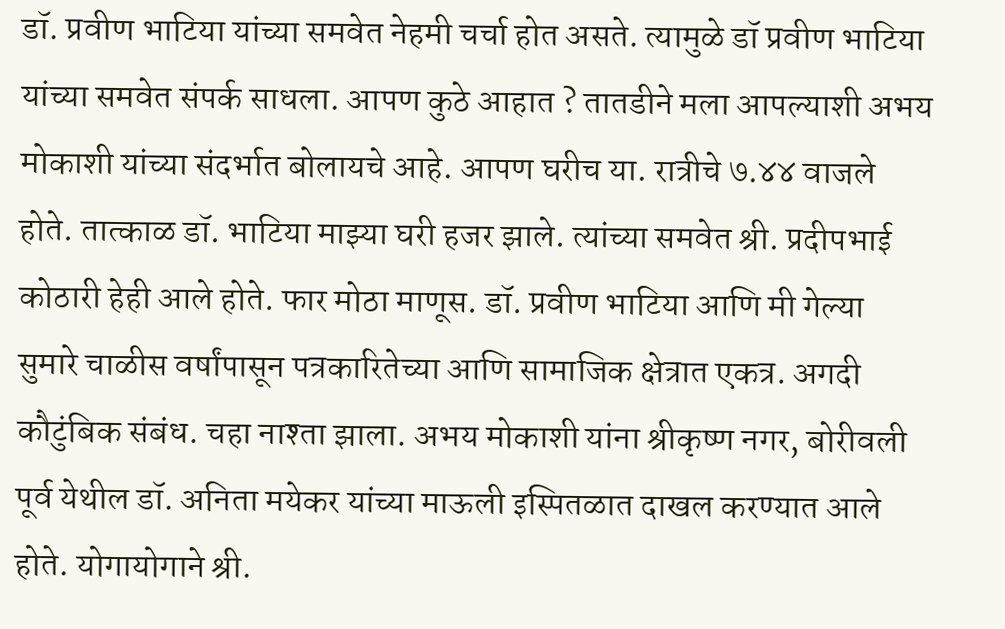डॉ. प्रवीण भाटिया यांच्या समवेत नेहमी चर्चा होत असते. त्यामुळे डॉ प्रवीण भाटिया यांच्या समवेत संपर्क साधला. आपण कुठे आहात ? तातडीने मला आपल्याशी अभय मोकाशी यांच्या संदर्भात बोलायचे आहे. आपण घरीच या. रात्रीचे ७.४४ वाजले होते. तात्काळ डॉ. भाटिया माझ्या घरी हजर झाले. त्यांच्या समवेत श्री. प्रदीपभाई कोठारी हेही आले होते. फार मोठा माणूस. डॉ. प्रवीण भाटिया आणि मी गेल्या सुमारे चाळीस वर्षांपासून पत्रकारितेच्या आणि सामाजिक क्षेत्रात एकत्र. अगदी कौटुंबिक संबंध. चहा नाश्ता झाला. अभय मोकाशी यांना श्रीकृष्ण नगर, बोरीवली पूर्व येथील डॉ. अनिता मयेकर यांच्या माऊली इस्पितळात दाखल करण्यात आले होते. योगायोगाने श्री.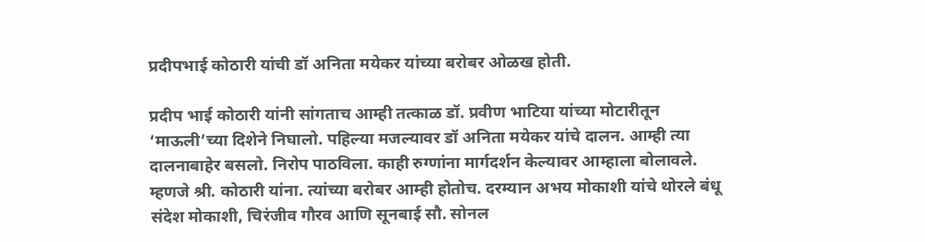प्रदीपभाई कोठारी यांची डॉ अनिता मयेकर यांच्या बरोबर ओळख होती.

प्रदीप भाई कोठारी यांनी सांगताच आम्ही तत्काळ डॉ. प्रवीण भाटिया यांच्या मोटारीतून ‘माऊली’च्या दिशेने निघालो. पहिल्या मजल्यावर डॉ अनिता मयेकर यांचे दालन. आम्ही त्या दालनाबाहेर बसलो. निरोप पाठविला. काही रुग्णांना मार्गदर्शन केल्यावर आम्हाला बोलावले. म्हणजे श्री. कोठारी यांना. त्यांच्या बरोबर आम्ही होतोच. दरम्यान अभय मोकाशी यांचे थोरले बंधू संदेश मोकाशी, चिरंजीव गौरव आणि सूनबाई सौ. सोनल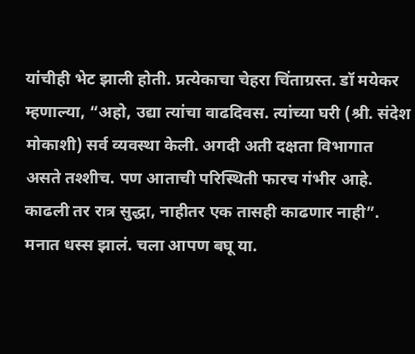यांचीही भेट झाली होती. प्रत्येकाचा चेहरा चिंताग्रस्त. डॉ मयेकर म्हणाल्या, “अहो, उद्या त्यांचा वाढदिवस. त्यांच्या घरी (श्री. संदेश मोकाशी) सर्व व्यवस्था केली. अगदी अती दक्षता विभागात असते तश्शीच. पण आताची परिस्थिती फारच गंभीर आहे. काढली तर रात्र सुद्धा, नाहीतर एक तासही काढणार नाही”. मनात धस्स झालं. चला आपण बघू या.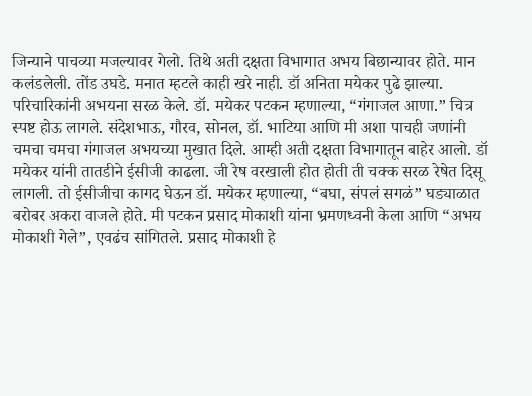जिन्याने पाचव्या मजल्यावर गेलो. तिथे अती दक्षता विभागात अभय बिछान्यावर होते. मान कलंडलेली. तोंड उघडे. मनात म्हटले काही खरे नाही. डॉ अनिता मयेकर पुढे झाल्या. परिचारिकांनी अभयना सरळ केले. डॉ. मयेकर पटकन म्हणाल्या, “गंगाजल आणा.” चित्र स्पष्ट होऊ लागले. संदेशभाऊ, गौरव, सोनल, डॉ. भाटिया आणि मी अशा पाचही जणांनी चमचा चमचा गंगाजल अभयच्या मुखात दिले. आम्ही अती दक्षता विभागातून बाहेर आलो. डॉ मयेकर यांनी तातडीने ईसीजी काढला. जी रेष वरखाली होत होती ती चक्क सरळ रेषेत दिसू लागली. तो ईसीजीचा कागद घेऊन डॉ. मयेकर म्हणाल्या, “बघा, संपलं सगळं” घड्याळात बरोबर अकरा वाजले होते. मी पटकन प्रसाद मोकाशी यांना भ्रमणध्वनी केला आणि “अभय मोकाशी गेले”, एवढंच सांगितले. प्रसाद मोकाशी हे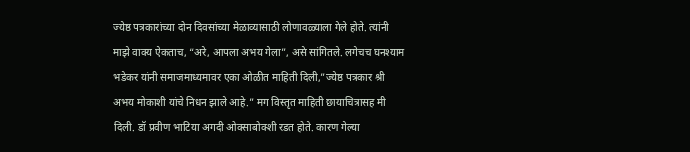ज्येष्ठ पत्रकारांच्या दोन दिवसांच्या मेळाव्यासाठी लोणावळ्याला गेले होते. त्यांनी माझे वाक्य ऐकताच, “अरे, आपला अभय गेला”, असे सांगितले. लगेचच घनश्याम भडेकर यांनी समाजमाध्यमावर एका ओळीत माहिती दिली,”ज्येष्ठ पत्रकार श्री अभय मोकाशी यांचे निधन झाले आहे.” मग विस्तृत माहिती छायाचित्रासह मी दिली. डॉ प्रवीण भाटिया अगदी ओक्साबोक्शी रडत होते. कारण गेल्या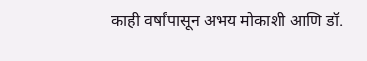काही वर्षांपासून अभय मोकाशी आणि डॉ.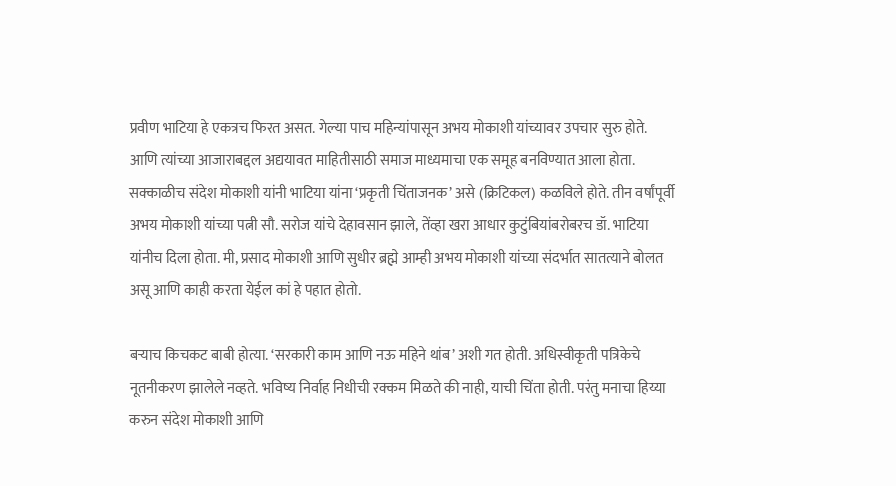प्रवीण भाटिया हे एकत्रच फिरत असत. गेल्या पाच महिन्यांपासून अभय मोकाशी यांच्यावर उपचार सुरु होते. आणि त्यांच्या आजाराबद्दल अद्ययावत माहितीसाठी समाज माध्यमाचा एक समूह बनविण्यात आला होता. सक्काळीच संदेश मोकाशी यांनी भाटिया यांना ‘प्रकृती चिंताजनक’ असे (क्रिटिकल) कळविले होते. तीन वर्षांपूर्वी अभय मोकाशी यांच्या पत्नी सौ. सरोज यांचे देहावसान झाले, तेंव्हा खरा आधार कुटुंबियांबरोबरच डॉ. भाटिया यांनीच दिला होता. मी, प्रसाद मोकाशी आणि सुधीर ब्रह्मे आम्ही अभय मोकाशी यांच्या संदर्भात सातत्याने बोलत असू आणि काही करता येईल कां हे पहात होतो.

बऱ्याच किचकट बाबी होत्या. ‘सरकारी काम आणि नऊ महिने थांब’ अशी गत होती. अधिस्वीकृती पत्रिकेचे नूतनीकरण झालेले नव्हते. भविष्य निर्वाह निधीची रक्कम मिळते की नाही, याची चिंता होती. परंतु मनाचा हिय्या करुन संदेश मोकाशी आणि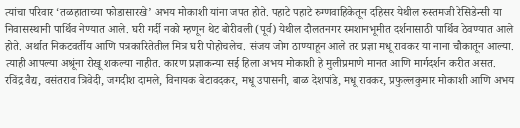त्यांचा परिवार ‘तळहाताच्या फोडासारखे’ अभय मोकाशी यांना जपत होते. पहाटे पहाटे रुग्णवाहिकेतून दहिसर येथील रुस्तमजी रेसिडेन्सी या निवासस्थानी पार्थिव नेण्यात आले. घरी गर्दी नको म्हणून थेट बोरीवली (पूर्व) येथील दौलतनगर स्मशानभूमीत दर्शनासाठी पार्थिव ठेवण्यात आले होते. अर्थात निकटवर्तीय आणि पत्रकारितेतील मित्र घरी पोहोचलेच. संजय जोग ठाण्याहून आले तर प्रज्ञा मधू रावकर या नाना चौकातून आल्या. त्याही आपल्या अश्रूंना रोखू शकल्या नाहीत. कारण प्रज्ञाकन्या सई हिला अभय मोकाशी हे मुलीप्रमाणे मानत आणि मार्गदर्शन करीत असत. रविंद्र वैद्य, वसंतराव त्रिवेदी, जगदीश दामले, विनायक बेटावदकर, मधू उपासनी, बाळ देशपांडे, मधू रावकर, प्रफुल्लकुमार मोकाशी आणि अभय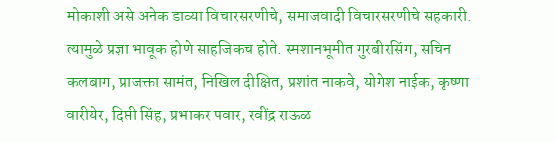मोकाशी असे अनेक डाव्या विचारसरणीचे, समाजवादी विचारसरणीचे सहकारी. त्यामुळे प्रज्ञा भावूक होणे साहजिकच होते. स्मशानभूमीत गुरबीरसिंग, सचिन कलबाग, प्राजक्ता सामंत, निखिल दीक्षित, प्रशांत नाकवे, योगेश नाईक, कृष्णा वारीयेर, दिप्ती सिंह, प्रभाकर पवार, रवींद्र राऊळ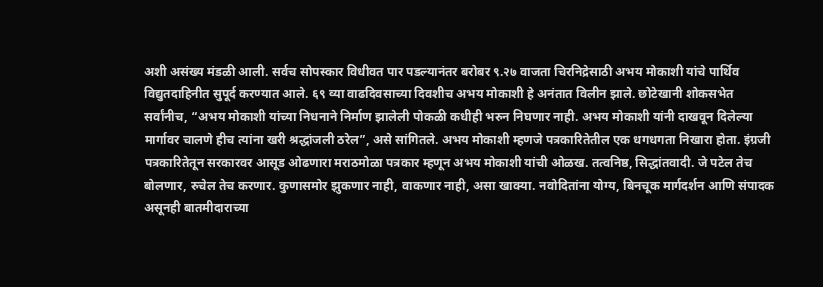अशी असंख्य मंडळी आली. सर्वच सोपस्कार विधीवत पार पडल्यानंतर बरोबर ९.२७ वाजता चिरनिद्रेसाठी अभय मोकाशी यांचे पार्थिव विद्युतदाहिनीत सुपूर्द करण्यात आले. ६९ व्या वाढदिवसाच्या दिवशीच अभय मोकाशी हे अनंतात विलीन झाले. छोटेखानी शोकसभेत सर्वांनीच, “अभय मोकाशी यांच्या निधनाने निर्माण झालेली पोकळी कधीही भरुन निघणार नाही. अभय मोकाशी यांनी दाखवून दिलेल्या मार्गावर चालणे हीच त्यांना खरी श्रद्धांजली ठरेल”, असे सांगितले. अभय मोकाशी म्हणजे पत्रकारितेतील एक धगधगता निखारा होता. इंग्रजी पत्रकारितेतून सरकारवर आसूड ओढणारा मराठमोळा पत्रकार म्हणून अभय मोकाशी यांची ओळख. तत्वनिष्ठ, सिद्धांतवादी. जे पटेल तेच बोलणार, रुचेल तेच करणार. कुणासमोर झुकणार नाही, वाकणार नाही, असा खाक्या. नवोदितांना योग्य, बिनचूक मार्गदर्शन आणि संपादक असूनही बातमीदाराच्या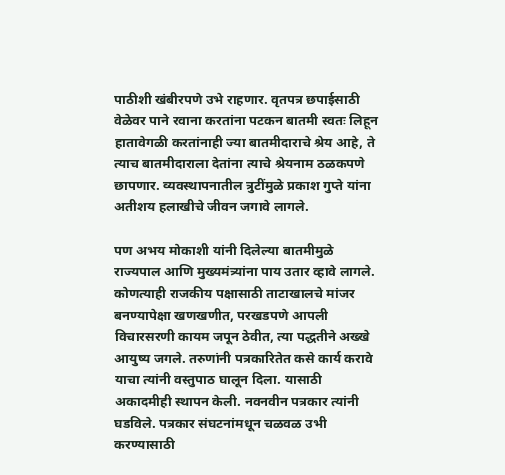पाठीशी खंबीरपणे उभे राहणार. वृतपत्र छपाईसाठी वेळेवर पाने रवाना करतांना पटकन बातमी स्वतः लिहून हातावेगळी करतांनाही ज्या बातमीदाराचे श्रेय आहे, ते त्याच बातमीदाराला देतांना त्याचे श्रेयनाम ठळकपणे छापणार. व्यवस्थापनातील त्रुटींमुळे प्रकाश गुप्ते यांना अतीशय हलाखीचे जीवन जगावे लागले.

पण अभय मोकाशी यांनी दिलेल्या बातमीमुळे राज्यपाल आणि मुख्यमंत्र्यांना पाय उतार व्हावे लागले. कोणत्याही राजकीय पक्षासाठी ताटाखालचे मांजर बनण्यापेक्षा खणखणीत, परखडपणे आपली विचारसरणी कायम जपून ठेवीत, त्या पद्धतीने अख्खे आयुष्य जगले. तरुणांनी पत्रकारितेत कसे कार्य करावे याचा त्यांनी वस्तुपाठ घालून दिला. यासाठी अकादमीही स्थापन केली. नवनवीन पत्रकार त्यांनी घडविले. पत्रकार संघटनांमधून चळवळ उभी करण्यासाठी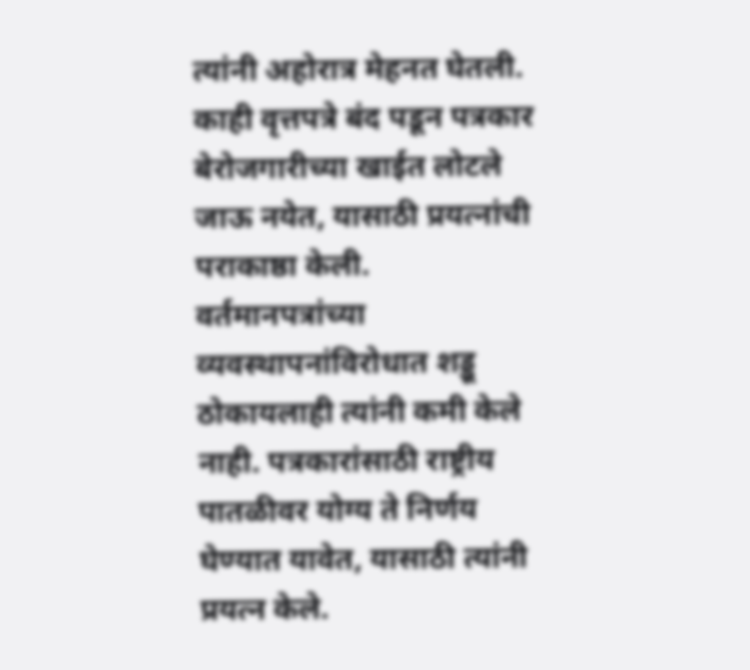त्यांनी अहोरात्र मेहनत घेतली. काही वृत्तपत्रे बंद पडून पत्रकार बेरोजगारीच्या खाईत लोटले जाऊ नयेत, यासाठी प्रयत्नांची पराकाष्ठा केली. वर्तमानपत्रांच्या व्यवस्थापनांविरोधात शड्डू ठोकायलाही त्यांनी कमी केले नाही. पत्रकारांसाठी राष्ट्रीय पातळीवर योग्य ते निर्णय घेण्यात यावेत, यासाठी त्यांनी प्रयत्न केले.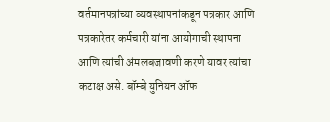वर्तमानपत्रांच्या व्यवस्थापनांकडून पत्रकार आणि पत्रकारेतर कर्मचारी यांना आयोगाची स्थापना आणि त्यांची अंमलबजावणी करणे यावर त्यांचा कटाक्ष असे. बॉम्बे युनियन ऑफ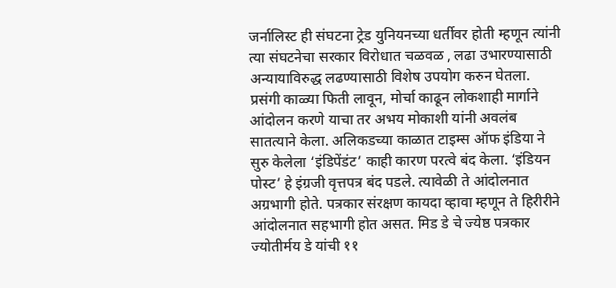जर्नालिस्ट ही संघटना ट्रेड युनियनच्या धर्तीवर होती म्हणून त्यांनी त्या संघटनेचा सरकार विरोधात चळवळ , लढा उभारण्यासाठी अन्यायाविरुद्ध लढण्यासाठी विशेष उपयोग करुन घेतला. प्रसंगी काळ्या फिती लावून, मोर्चा काढून लोकशाही मार्गाने आंदोलन करणे याचा तर अभय मोकाशी यांनी अवलंब सातत्याने केला. अलिकडच्या काळात टाइम्स ऑफ इंडिया ने सुरु केलेला ‘इंडिपेंडंट’ काही कारण परत्वे बंद केला. ‘इंडियन पोस्ट’ हे इंग्रजी वृत्तपत्र बंद पडले. त्यावेळी ते आंदोलनात अग्रभागी होते. पत्रकार संरक्षण कायदा व्हावा म्हणून ते हिरीरीने आंदोलनात सहभागी होत असत. मिड डे चे ज्येष्ठ पत्रकार ज्योतीर्मय डे यांची ११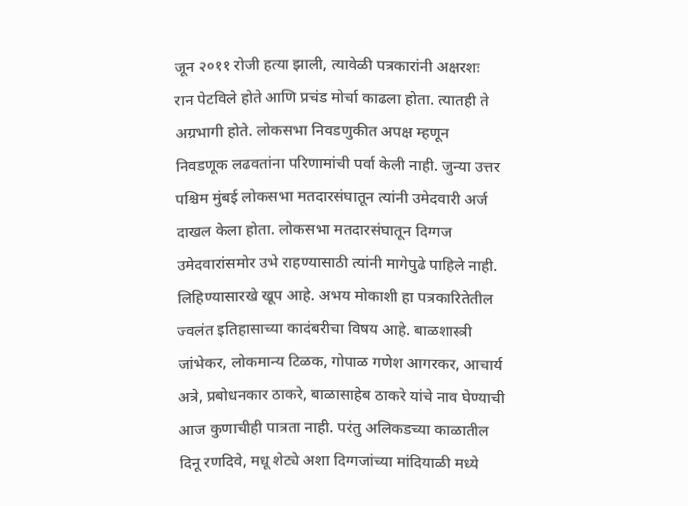जून २०११ रोजी हत्या झाली, त्यावेळी पत्रकारांनी अक्षरशः रान पेटविले होते आणि प्रचंड मोर्चा काढला होता. त्यातही ते अग्रभागी होते. लोकसभा निवडणुकीत अपक्ष म्हणून निवडणूक लढवतांना परिणामांची पर्वा केली नाही. जुन्या उत्तर पश्चिम मुंबई लोकसभा मतदारसंघातून त्यांनी उमेदवारी अर्ज दाखल केला होता. लोकसभा मतदारसंघातून दिग्गज उमेदवारांसमोर उभे राहण्यासाठी त्यांनी मागेपुढे पाहिले नाही. लिहिण्यासारखे खूप आहे. अभय मोकाशी हा पत्रकारितेतील ज्वलंत इतिहासाच्या कादंबरीचा विषय आहे. बाळशास्त्री जांभेकर, लोकमान्य टिळक, गोपाळ गणेश आगरकर, आचार्य अत्रे, प्रबोधनकार ठाकरे, बाळासाहेब ठाकरे यांचे नाव घेण्याची आज कुणाचीही पात्रता नाही. परंतु अलिकडच्या काळातील दिनू रणदिवे, मधू शेट्ये अशा दिग्गजांच्या मांदियाळी मध्ये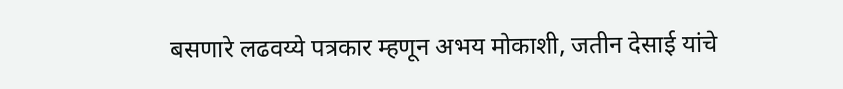बसणारे लढवय्ये पत्रकार म्हणून अभय मोकाशी, जतीन देसाई यांचे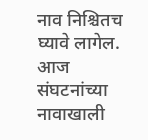नाव निश्चितच घ्यावे लागेल. आज संघटनांच्या नावाखाली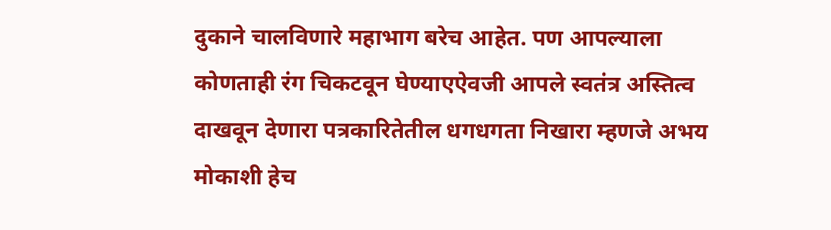दुकाने चालविणारे महाभाग बरेच आहेत. पण आपल्याला कोणताही रंग चिकटवून घेण्याएऐवजी आपले स्वतंत्र अस्तित्व दाखवून देणारा पत्रकारितेतील धगधगता निखारा म्हणजे अभय मोकाशी हेच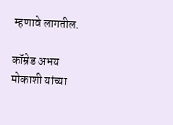म्हणावे लागतील.

कॉम्रेड अभय मोकाशी यांच्या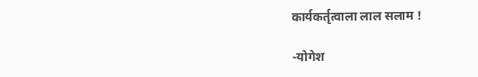कार्यकर्तृत्वाला लाल सलाम !

-योगेश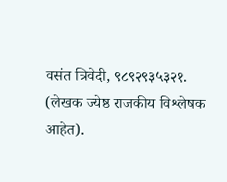वसंत त्रिवेदी, ९८९२९३५३२१. (लेखक ज्येष्ठ राजकीय विश्लेषक आहेत).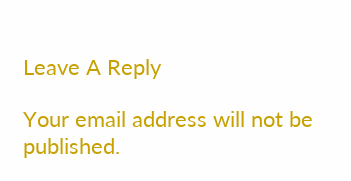Leave A Reply

Your email address will not be published.